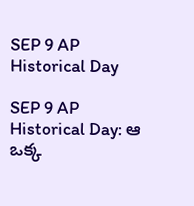SEP 9 AP Historical Day

SEP 9 AP Historical Day: ఆ ఒక్క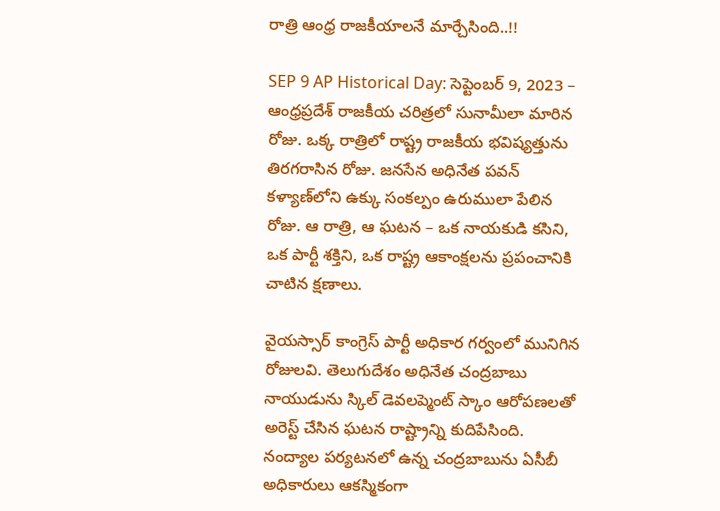రాత్రి ఆంధ్ర రాజకీయాలనే మార్చేసింది..!!

SEP 9 AP Historical Day: సెప్టెంబర్ 9, 2023 – ఆంధ్రప్రదేశ్ రాజకీయ చరిత్రలో సునామీలా మారిన రోజు. ఒక్క రాత్రిలో రాష్ట్ర రాజకీయ భవిష్యత్తును తిరగరాసిన రోజు. జనసేన అధినేత పవన్ కళ్యాణ్‌లోని ఉక్కు సంకల్పం ఉరుములా పేలిన రోజు. ఆ రాత్రి, ఆ ఘటన – ఒక నాయకుడి కసిని, ఒక పార్టీ శక్తిని, ఒక రాష్ట్ర ఆకాంక్షలను ప్రపంచానికి చాటిన క్షణాలు.

వైయస్సార్ కాంగ్రెస్ పార్టీ అధికార గర్వంలో మునిగిన రోజులవి. తెలుగుదేశం అధినేత చంద్రబాబు నాయుడును స్కిల్ డెవలప్మెంట్ స్కాం ఆరోపణలతో అరెస్ట్ చేసిన ఘటన రాష్ట్రాన్ని కుదిపేసింది. నంద్యాల పర్యటనలో ఉన్న చంద్రబాబును ఏసీబీ అధికారులు ఆకస్మికంగా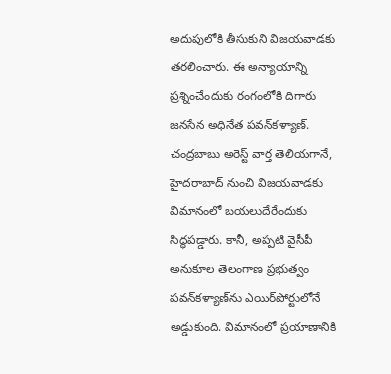అదుపులోకి తీసుకుని విజయవాడకు తరలించారు. ఈ అన్యాయాన్ని ప్రశ్నించేందుకు రంగంలోకి దిగారు జనసేన అధినేత పవన్‌కళ్యాణ్‌. చంద్రబాబు అరెస్ట్ వార్త తెలియగానే, హైదరాబాద్ నుంచి విజయవాడకు విమానంలో బయలుదేరేందుకు సిద్ధపడ్డారు. కానీ, అప్పటి వైసీపీ అనుకూల తెలంగాణ ప్రభుత్వం పవన్‌కళ్యాణ్‌ను ఎయిర్‌పోర్టులోనే అడ్డుకుంది. విమానంలో ప్రయాణానికి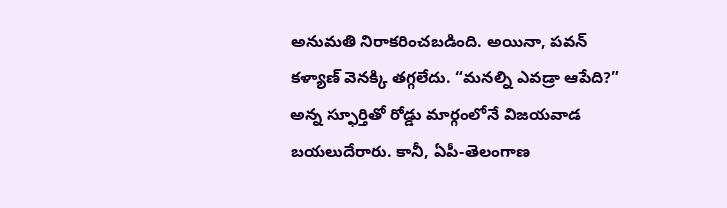అనుమతి నిరాకరించబడింది. అయినా, పవన్ కళ్యాణ్ వెనక్కి తగ్గలేదు. “మనల్ని ఎవడ్రా ఆపేది?” అన్న స్ఫూర్తితో రోడ్డు మార్గంలోనే విజయవాడ బయలుదేరారు. కానీ, ఏపీ-తెలంగాణ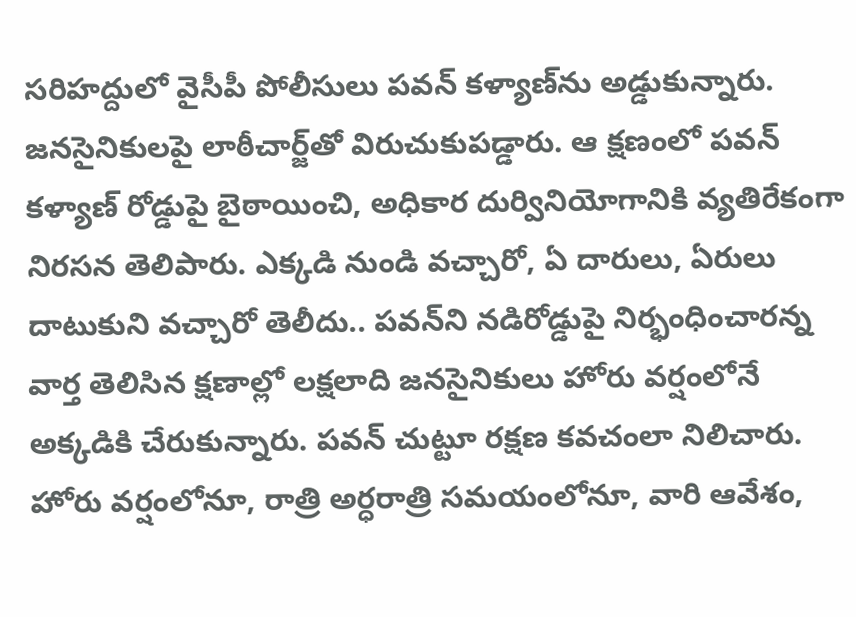సరిహద్దులో వైసీపీ పోలీసులు పవన్ కళ్యాణ్‌ను అడ్డుకున్నారు. జనసైనికులపై లాఠీచార్జ్‌తో విరుచుకుపడ్డారు. ఆ క్షణంలో పవన్ కళ్యాణ్ రోడ్డుపై బైఠాయించి, అధికార దుర్వినియోగానికి వ్యతిరేకంగా నిరసన తెలిపారు. ఎక్కడి నుండి వచ్చారో, ఏ దారులు, ఏరులు దాటుకుని వచ్చారో తెలీదు.. పవన్‌ని నడిరోడ్డుపై నిర్భంధించారన్న వార్త తెలిసిన క్షణాల్లో లక్షలాది జనసైనికులు హోరు వర్షంలోనే అక్కడికి చేరుకున్నారు. పవన్‌ చుట్టూ రక్షణ కవచంలా నిలిచారు. హోరు వర్షంలోనూ, రాత్రి అర్ధరాత్రి సమయంలోనూ, వారి ఆవేశం,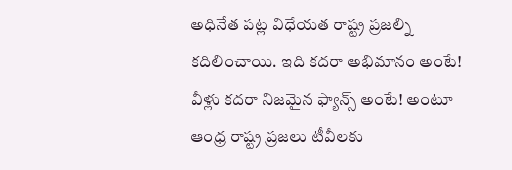అధినేత పట్ల విధేయత రాష్ట్ర ప్రజల్ని కదిలించాయి. ఇది కదరా అభిమానం అంటే! వీళ్లు కదరా నిజమైన ఫ్యాన్స్‌ అంటే! అంటూ ఆంధ్ర రాష్ట్ర ప్రజలు టీవీలకు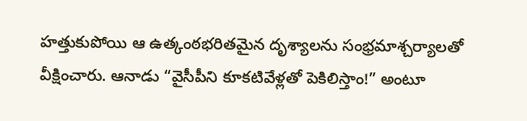హత్తుకుపోయి ఆ ఉత్కంఠభరితమైన దృశ్యాలను సంభ్రమాశ్చర్యాలతో వీక్షించారు. ఆనాడు “వైసీపీని కూకటివేళ్లతో పెకిలిస్తాం!” అంటూ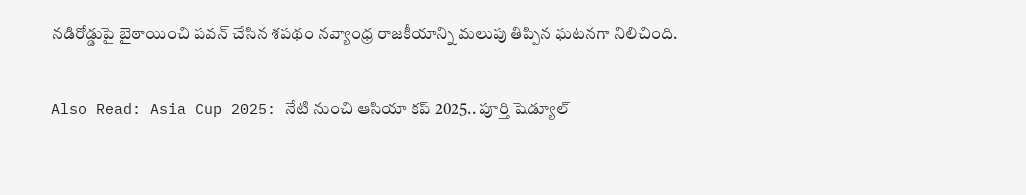నడిరోడ్డుపై బైఠాయించి పవన్‌ చేసిన శపథం నవ్యాంధ్ర రాజకీయాన్ని మలుపు తిప్పిన ఘటనగా నిలిచింది.

Also Read: Asia Cup 2025: నేటి నుంచి ఆసియా కప్ 2025.. పూర్తి షెడ్యూల్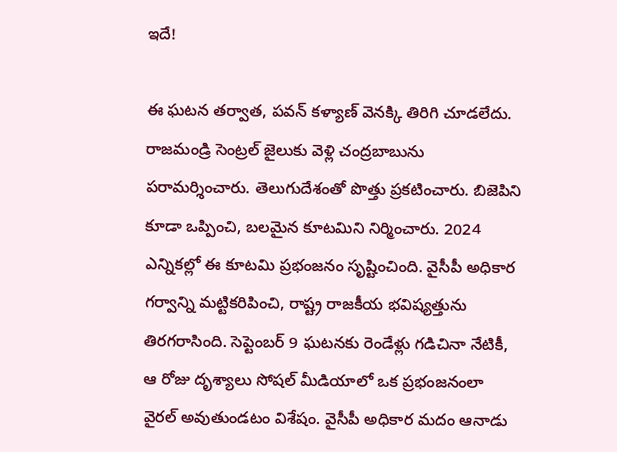ఇదే!

ఈ ఘటన తర్వాత, పవన్ కళ్యాణ్ వెనక్కి తిరిగి చూడలేదు. రాజమండ్రి సెంట్రల్ జైలుకు వెళ్లి చంద్రబాబును పరామర్శించారు. తెలుగుదేశంతో పొత్తు ప్రకటించారు. బిజెపిని కూడా ఒప్పించి, బలమైన కూటమిని నిర్మించారు. 2024 ఎన్నికల్లో ఈ కూటమి ప్రభంజనం సృష్టించింది. వైసీపీ అధికార గర్వాన్ని మట్టికరిపించి, రాష్ట్ర రాజకీయ భవిష్యత్తును తిరగరాసింది. సెప్టెంబర్ 9 ఘటనకు రెండేళ్లు గడిచినా నేటికీ, ఆ రోజు దృశ్యాలు సోషల్ మీడియాలో ఒక ప్రభంజనంలా వైరల్‌ అవుతుండటం విశేషం. వైసీపీ అధికార మదం ఆనాడు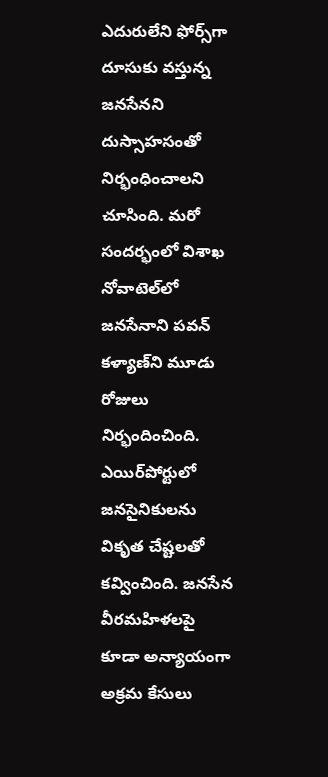ఎదురులేని ఫోర్స్‌గా దూసుకు వస్తున్న జనసేనని దుస్సాహసంతో నిర్భంధించాలని చూసింది. మరో సందర్భంలో విశాఖ నోవాటెల్‌లో జనసేనాని పవన్‌ కళ్యాణ్‌ని మూడు రోజులు నిర్భందించింది. ఎయిర్‌పోర్టులో జనసైనికులను వికృత చేష్టలతో కవ్వించింది. జనసేన వీరమహిళలపై కూడా అన్యాయంగా అక్రమ కేసులు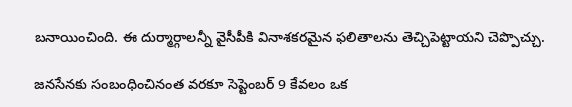బనాయించింది. ఈ దుర్మార్గాలన్నీ వైసీపీకి వినాశకరమైన ఫలితాలను తెచ్చిపెట్టాయని చెప్పొచ్చు.

జనసేనకు సంబంధించినంత వరకూ సెప్టెంబర్ 9 కేవలం ఒక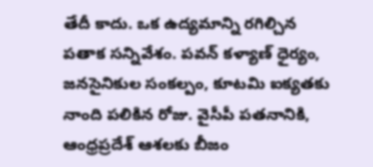తేదీ కాదు. ఒక ఉద్యమాన్ని రగిల్చిన పతాక సన్నివేశం. పవన్ కళ్యాణ్ ధైర్యం, జనసైనికుల సంకల్పం, కూటమి ఐక్యతకు నాంది పలికిన రోజు. వైసీపీ పతనానికి, ఆంధ్రప్రదేశ్ ఆశలకు బీజం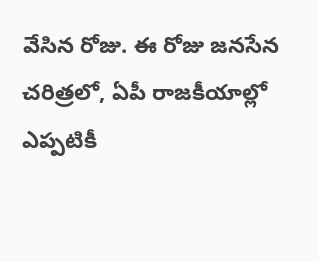వేసిన రోజు. ఈ రోజు జనసేన చరిత్రలో, ఏపీ రాజకీయాల్లో ఎప్పటికీ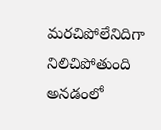మరచిపోలేనిదిగా నిలిచిపోతుంది అనడంలో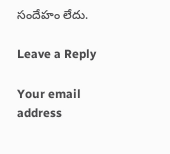సందేహం లేదు.

Leave a Reply

Your email address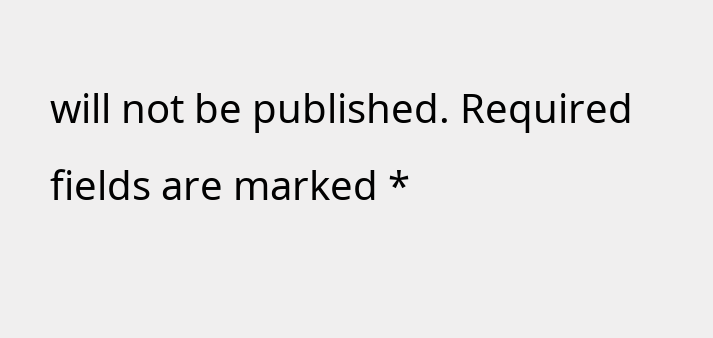will not be published. Required fields are marked *